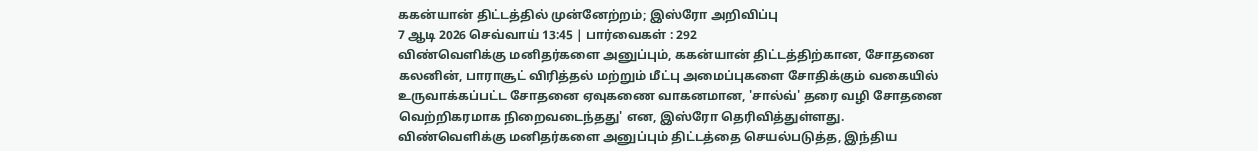ககன்யான் திட்டத்தில் முன்னேற்றம்; இஸ்ரோ அறிவிப்பு
7 ஆடி 2026 செவ்வாய் 13:45 | பார்வைகள் : 292
விண்வெளிக்கு மனிதர்களை அனுப்பும், ககன்யான் திட்டத்திற்கான, சோதனை கலனின், பாராசூட் விரித்தல் மற்றும் மீட்பு அமைப்புகளை சோதிக்கும் வகையில் உருவாக்கப்பட்ட சோதனை ஏவுகணை வாகனமான, 'சால்வ்' தரை வழி சோதனை வெற்றிகரமாக நிறைவடைந்தது' என, இஸ்ரோ தெரிவித்துள்ளது.
விண்வெளிக்கு மனிதர்களை அனுப்பும் திட்டத்தை செயல்படுத்த, இந்திய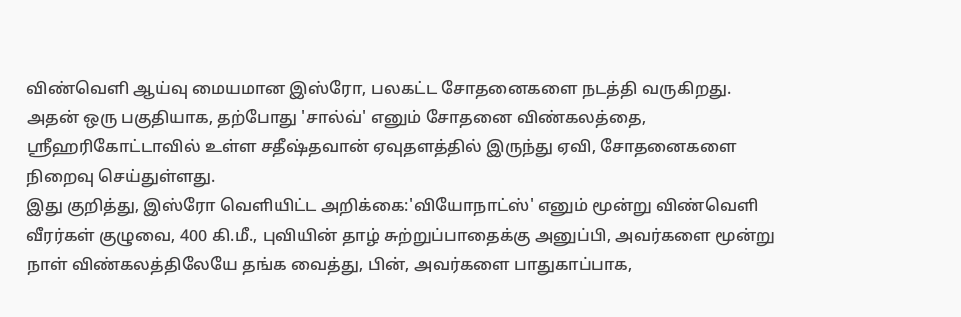விண்வெளி ஆய்வு மையமான இஸ்ரோ, பலகட்ட சோதனைகளை நடத்தி வருகிறது. அதன் ஒரு பகுதியாக, தற்போது 'சால்வ்' எனும் சோதனை விண்கலத்தை, ஸ்ரீஹரிகோட்டாவில் உள்ள சதீஷ்தவான் ஏவுதளத்தில் இருந்து ஏவி, சோதனைகளை நிறைவு செய்துள்ளது.
இது குறித்து, இஸ்ரோ வெளியிட்ட அறிக்கை:'வியோநாட்ஸ்' எனும் மூன்று விண்வெளி வீரர்கள் குழுவை, 400 கி.மீ., புவியின் தாழ் சுற்றுப்பாதைக்கு அனுப்பி, அவர்களை மூன்று நாள் விண்கலத்திலேயே தங்க வைத்து, பின், அவர்களை பாதுகாப்பாக,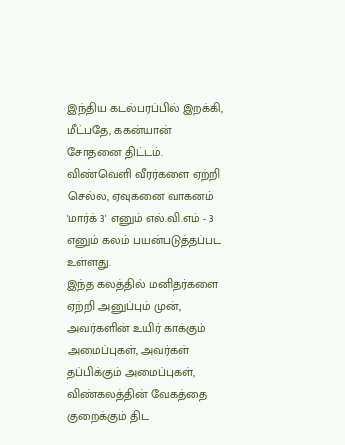இந்திய கடல்பரப்பில் இறக்கி, மீட்பதே, ககன்யான் சோதனை திட்டம். விண்வெளி வீரர்களை ஏற்றி செல்ல, ஏவுகனை வாகனம் 'மார்க் 3' எனும் எல்.வி.எம் - 3 எனும் கலம் பயன்படுத்தப்பட உள்ளது.
இந்த கலத்தில் மனிதர்களை ஏற்றி அனுப்பும் முன், அவர்களின் உயிர் காக்கும் அமைப்புகள், அவர்கள் தப்பிக்கும் அமைப்புகள், விண்கலத்தின் வேகத்தை குறைக்கும் திட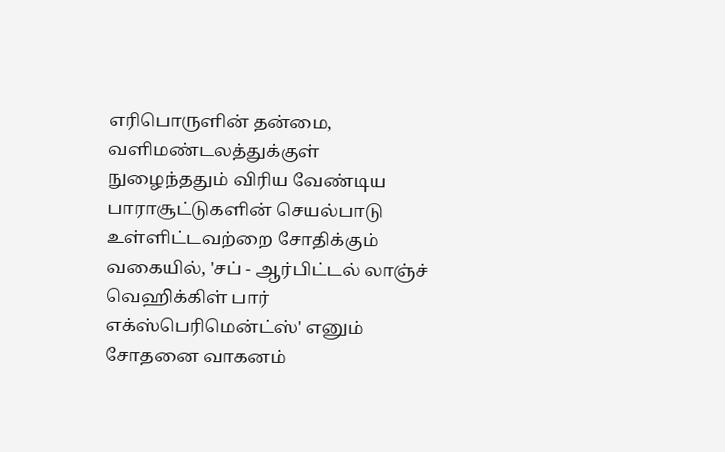எரிபொருளின் தன்மை, வளிமண்டலத்துக்குள் நுழைந்ததும் விரிய வேண்டிய பாராசூட்டுகளின் செயல்பாடு உள்ளிட்டவற்றை சோதிக்கும் வகையில், 'சப் - ஆர்பிட்டல் லாஞ்ச் வெஹிக்கிள் பார் எக்ஸ்பெரிமென்ட்ஸ்' எனும் சோதனை வாகனம்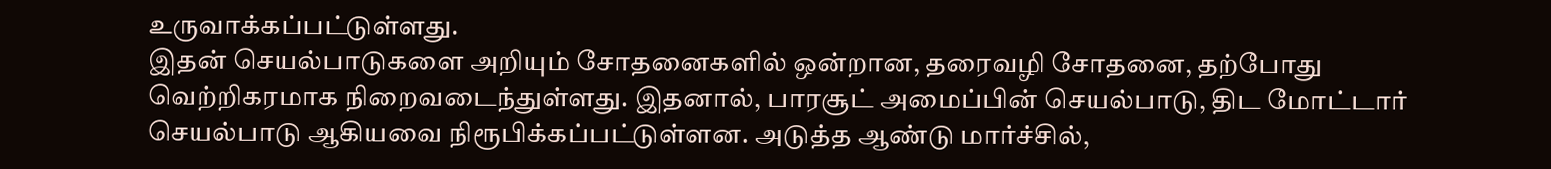உருவாக்கப்பட்டுள்ளது.
இதன் செயல்பாடுகளை அறியும் சோதனைகளில் ஒன்றான, தரைவழி சோதனை, தற்போது வெற்றிகரமாக நிறைவடைந்துள்ளது. இதனால், பாரசூட் அமைப்பின் செயல்பாடு, திட மோட்டார் செயல்பாடு ஆகியவை நிரூபிக்கப்பட்டுள்ளன. அடுத்த ஆண்டு மார்ச்சில்,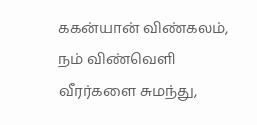ககன்யான் விண்கலம், நம் விண்வெளி வீரர்களை சுமந்து,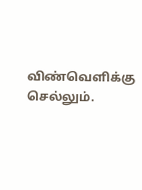விண்வெளிக்கு செல்லும்.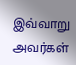இவ்வாறு அவர்கள்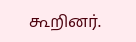கூறினர்.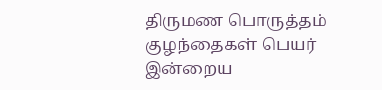திருமண பொருத்தம்
குழந்தைகள் பெயர்
இன்றைய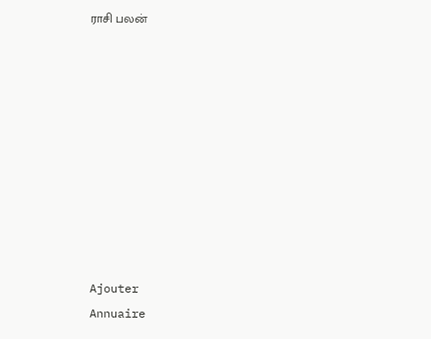ராசி பலன்










Ajouter
Annuaire